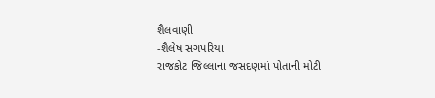શૈલવાણી
-શૈલેષ સગપરિયા
રાજકોટ જિલ્લાના જસદણમાં પોતાની મોટી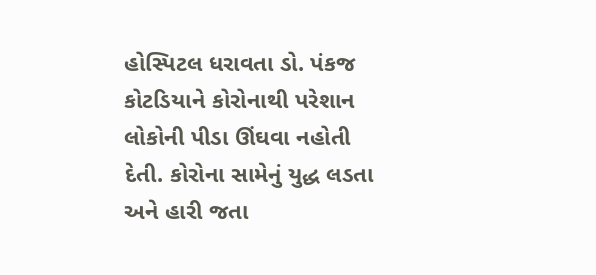હોસ્પિટલ ધરાવતા ડો. પંકજ કોટડિયાને કોરોનાથી પરેશાન લોકોની પીડા ઊંઘવા નહોતી દેતી. કોરોના સામેનું યુદ્ધ લડતા અને હારી જતા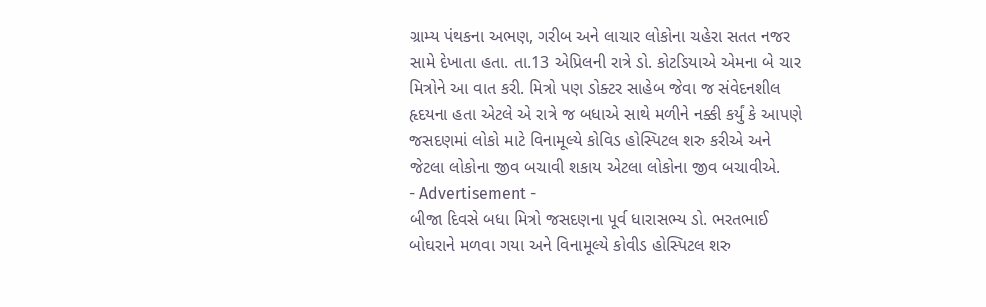ગ્રામ્ય પંથકના અભણ, ગરીબ અને લાચાર લોકોના ચહેરા સતત નજર સામે દેખાતા હતા. તા.13 એપ્રિલની રાત્રે ડો. કોટડિયાએ એમના બે ચાર મિત્રોને આ વાત કરી. મિત્રો પણ ડોક્ટર સાહેબ જેવા જ સંવેદનશીલ હૃદયના હતા એટલે એ રાત્રે જ બધાએ સાથે મળીને નક્કી કર્યું કે આપણે જસદણમાં લોકો માટે વિનામૂલ્યે કોવિડ હોસ્પિટલ શરુ કરીએ અને જેટલા લોકોના જીવ બચાવી શકાય એટલા લોકોના જીવ બચાવીએ.
- Advertisement -
બીજા દિવસે બધા મિત્રો જસદણના પૂર્વ ધારાસભ્ય ડો. ભરતભાઈ બોઘરાને મળવા ગયા અને વિનામૂલ્યે કોવીડ હોસ્પિટલ શરુ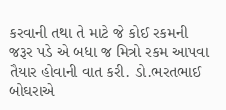કરવાની તથા તે માટે જે કોઈ રકમની જરૂર પડે એ બધા જ મિત્રો રકમ આપવા તૈયાર હોવાની વાત કરી. ડો.ભરતભાઈ બોઘરાએ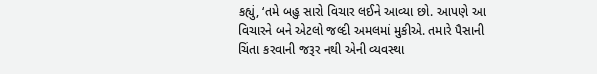કહ્યું, ‘તમે બહુ સારો વિચાર લઈને આવ્યા છો. આપણે આ વિચારને બને એટલો જલ્દી અમલમાં મુકીએ. તમારે પૈસાની ચિંતા કરવાની જરૂર નથી એની વ્યવસ્થા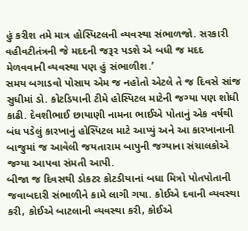હું કરીશ તમે માત્ર હોસ્પિટલની વ્યવસ્થા સંભાળજો. સરકારી વહીવટીતંત્રની જે મદદની જરૂર પડશે એ બધી જ મદદ મેળવવાની વ્યવસ્થા પણ હું સંભાળીશ.’
સમય બગાડવો પોસાય એમ જ નહોતો એટલે તે જ દિવસે સાંજ સુધીમાં ડો. કોટડિયાની ટીમે હોસ્પિટલ માટેની જગ્યા પણ શોધી કાઢી. દેવશીભાઈ છાયાણી નામના ભાઈએ પોતાનું એક વર્ષથી બંધ પડેલું કારખાનું હોસ્પિટલ માટે આપ્યું અને આ કારખાનાની બાજુમાં જ આવેલી જયતારામ બાપુની જગ્યાના સંચાલકોએ જગ્યા આપવા સંમતી આપી.
બીજા જ દિવસથી ડોકટર કોટડીયાનાં બધા મિત્રો પોતપોતાની જવાબદારી સંભાળીને કામે લાગી ગયા. કોઈએ દવાની વ્યવસ્થા કરી, કોઈએ બાટલાની વ્યવસ્થા કરી, કોઈએ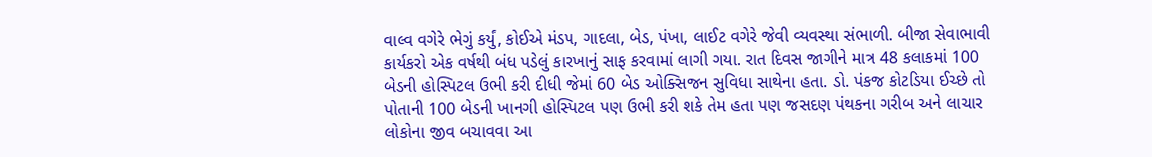વાલ્વ વગેરે ભેગું કર્યું, કોઈએ મંડપ, ગાદલા, બેડ, પંખા, લાઈટ વગેરે જેવી વ્યવસ્થા સંભાળી. બીજા સેવાભાવી કાર્યકરો એક વર્ષથી બંધ પડેલું કારખાનું સાફ કરવામાં લાગી ગયા. રાત દિવસ જાગીને માત્ર 48 કલાકમાં 100 બેડની હોસ્પિટલ ઉભી કરી દીધી જેમાં 60 બેડ ઓક્સિજન સુવિધા સાથેના હતા. ડો. પંકજ કોટડિયા ઈચ્છે તો પોતાની 100 બેડની ખાનગી હોસ્પિટલ પણ ઉભી કરી શકે તેમ હતા પણ જસદણ પંથકના ગરીબ અને લાચાર લોકોના જીવ બચાવવા આ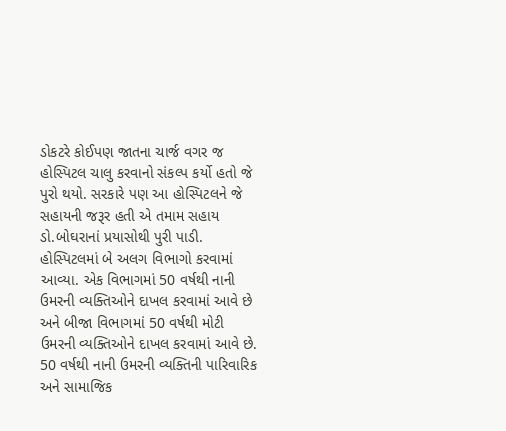ડોકટરે કોઈપણ જાતના ચાર્જ વગર જ હોસ્પિટલ ચાલુ કરવાનો સંકલ્પ કર્યો હતો જે પુરો થયો. સરકારે પણ આ હોસ્પિટલને જે સહાયની જરૂર હતી એ તમામ સહાય ડો.બોઘરાનાં પ્રયાસોથી પુરી પાડી.
હોસ્પિટલમાં બે અલગ વિભાગો કરવામાં આવ્યા. એક વિભાગમાં 50 વર્ષથી નાની ઉમરની વ્યક્તિઓને દાખલ કરવામાં આવે છે અને બીજા વિભાગમાં 50 વર્ષથી મોટી ઉમરની વ્યક્તિઓને દાખલ કરવામાં આવે છે. 50 વર્ષથી નાની ઉમરની વ્યક્તિની પારિવારિક અને સામાજિક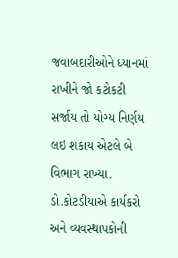જવાબદારીઓને ધ્યાનમાં રાખીને જો કટોકટી સર્જાય તો યોગ્ય નિર્ણય લઇ શકાય એટલે બે વિભાગ રાખ્યા. ડો.કોટડીયાએ કાર્યકરો અને વ્યવસ્થાપકોની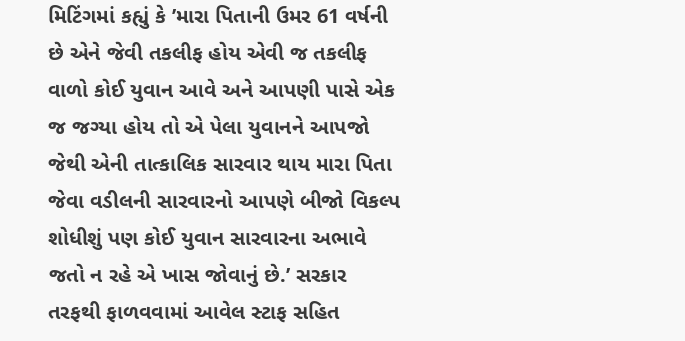મિટિંગમાં કહ્યું કે ’મારા પિતાની ઉમર 61 વર્ષની છે એને જેવી તકલીફ હોય એવી જ તકલીફ વાળો કોઈ યુવાન આવે અને આપણી પાસે એક જ જગ્યા હોય તો એ પેલા યુવાનને આપજો જેથી એની તાત્કાલિક સારવાર થાય મારા પિતા જેવા વડીલની સારવારનો આપણે બીજો વિકલ્પ શોધીશું પણ કોઈ યુવાન સારવારના અભાવે જતો ન રહે એ ખાસ જોવાનું છે.’ સરકાર તરફથી ફાળવવામાં આવેલ સ્ટાફ સહિત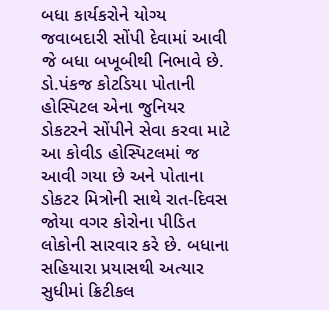બધા કાર્યકરોને યોગ્ય જવાબદારી સોંપી દેવામાં આવી જે બધા બખૂબીથી નિભાવે છે.
ડો.પંકજ કોટડિયા પોતાની હોસ્પિટલ એના જુનિયર ડોકટરને સોંપીને સેવા કરવા માટે આ કોવીડ હોસ્પિટલમાં જ આવી ગયા છે અને પોતાના ડોકટર મિત્રોની સાથે રાત-દિવસ જોયા વગર કોરોના પીડિત લોકોની સારવાર કરે છે. બધાના સહિયારા પ્રયાસથી અત્યાર સુધીમાં ક્રિટીકલ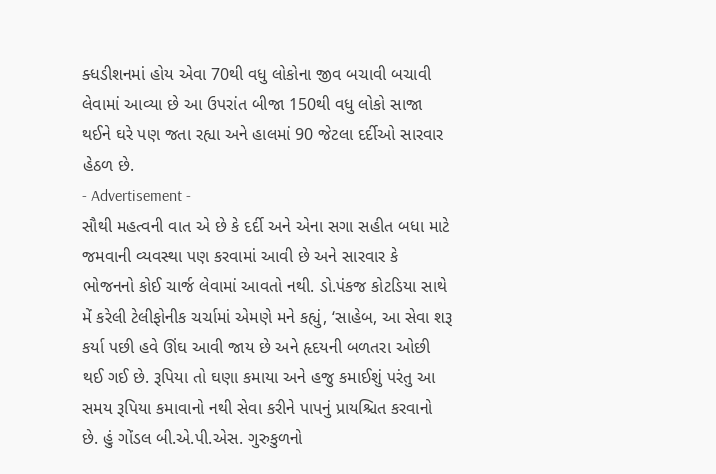ક્ધડીશનમાં હોય એવા 70થી વધુ લોકોના જીવ બચાવી બચાવી લેવામાં આવ્યા છે આ ઉપરાંત બીજા 150થી વધુ લોકો સાજા થઈને ઘરે પણ જતા રહ્યા અને હાલમાં 90 જેટલા દર્દીઓ સારવાર હેઠળ છે.
- Advertisement -
સૌથી મહત્વની વાત એ છે કે દર્દી અને એના સગા સહીત બધા માટે જમવાની વ્યવસ્થા પણ કરવામાં આવી છે અને સારવાર કે ભોજનનો કોઈ ચાર્જ લેવામાં આવતો નથી. ડો.પંકજ કોટડિયા સાથે મેં કરેલી ટેલીફોનીક ચર્ચામાં એમણે મને કહ્યું, ‘સાહેબ, આ સેવા શરૂ કર્યા પછી હવે ઊંઘ આવી જાય છે અને હૃદયની બળતરા ઓછી થઈ ગઈ છે. રૂપિયા તો ઘણા કમાયા અને હજુ કમાઈશું પરંતુ આ સમય રૂપિયા કમાવાનો નથી સેવા કરીને પાપનું પ્રાયશ્ચિત કરવાનો છે. હું ગોંડલ બી.એ.પી.એસ. ગુરુકુળનો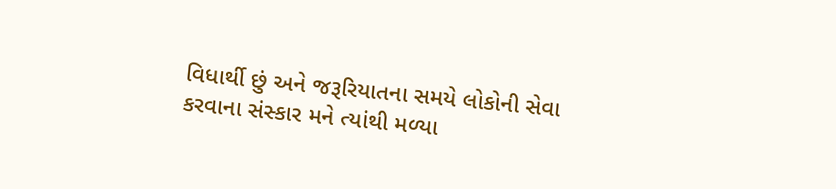વિધાર્થી છું અને જરૂરિયાતના સમયે લોકોની સેવા કરવાના સંસ્કાર મને ત્યાંથી મળ્યા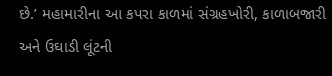છે.’ મહામારીના આ કપરા કાળમાં સંગ્રહખોરી, કાળાબજારી અને ઉઘાડી લૂંટની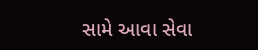સામે આવા સેવા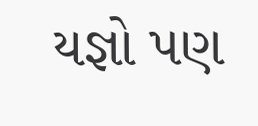યજ્ઞો પણ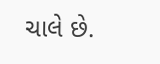ચાલે છે.